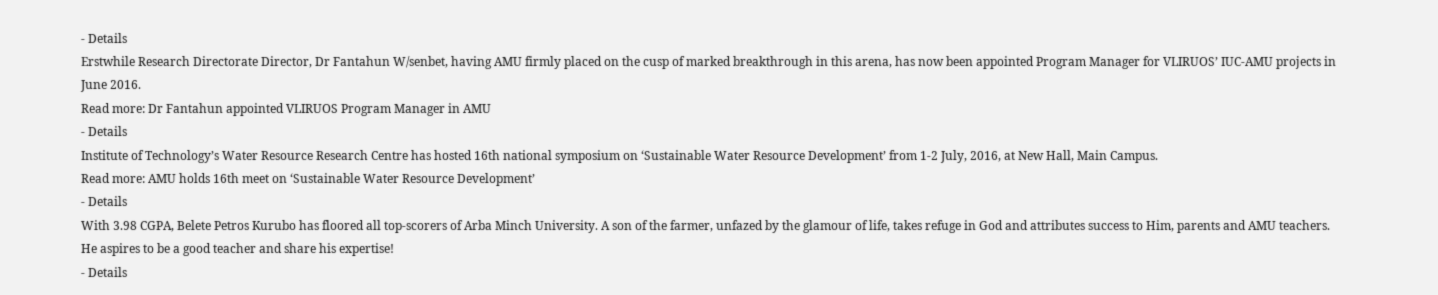- Details
Erstwhile Research Directorate Director, Dr Fantahun W/senbet, having AMU firmly placed on the cusp of marked breakthrough in this arena, has now been appointed Program Manager for VLIRUOS’ IUC-AMU projects in June 2016.
Read more: Dr Fantahun appointed VLIRUOS Program Manager in AMU
- Details
Institute of Technology’s Water Resource Research Centre has hosted 16th national symposium on ‘Sustainable Water Resource Development’ from 1-2 July, 2016, at New Hall, Main Campus.
Read more: AMU holds 16th meet on ‘Sustainable Water Resource Development’
- Details
With 3.98 CGPA, Belete Petros Kurubo has floored all top-scorers of Arba Minch University. A son of the farmer, unfazed by the glamour of life, takes refuge in God and attributes success to Him, parents and AMU teachers. He aspires to be a good teacher and share his expertise!
- Details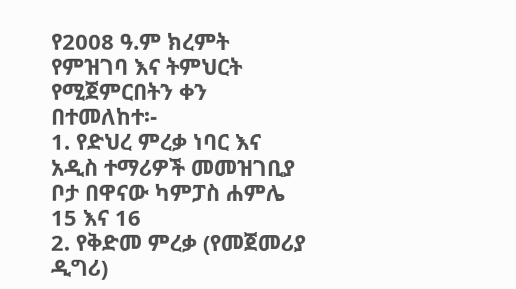የ2008 ዓ.ም ክረምት የምዝገባ እና ትምህርት የሚጀምርበትን ቀን በተመለከተ፡-
1. የድህረ ምረቃ ነባር እና አዲስ ተማሪዎች መመዝገቢያ ቦታ በዋናው ካምፓስ ሐምሌ 15 እና 16
2. የቅድመ ምረቃ (የመጀመሪያ ዲግሪ)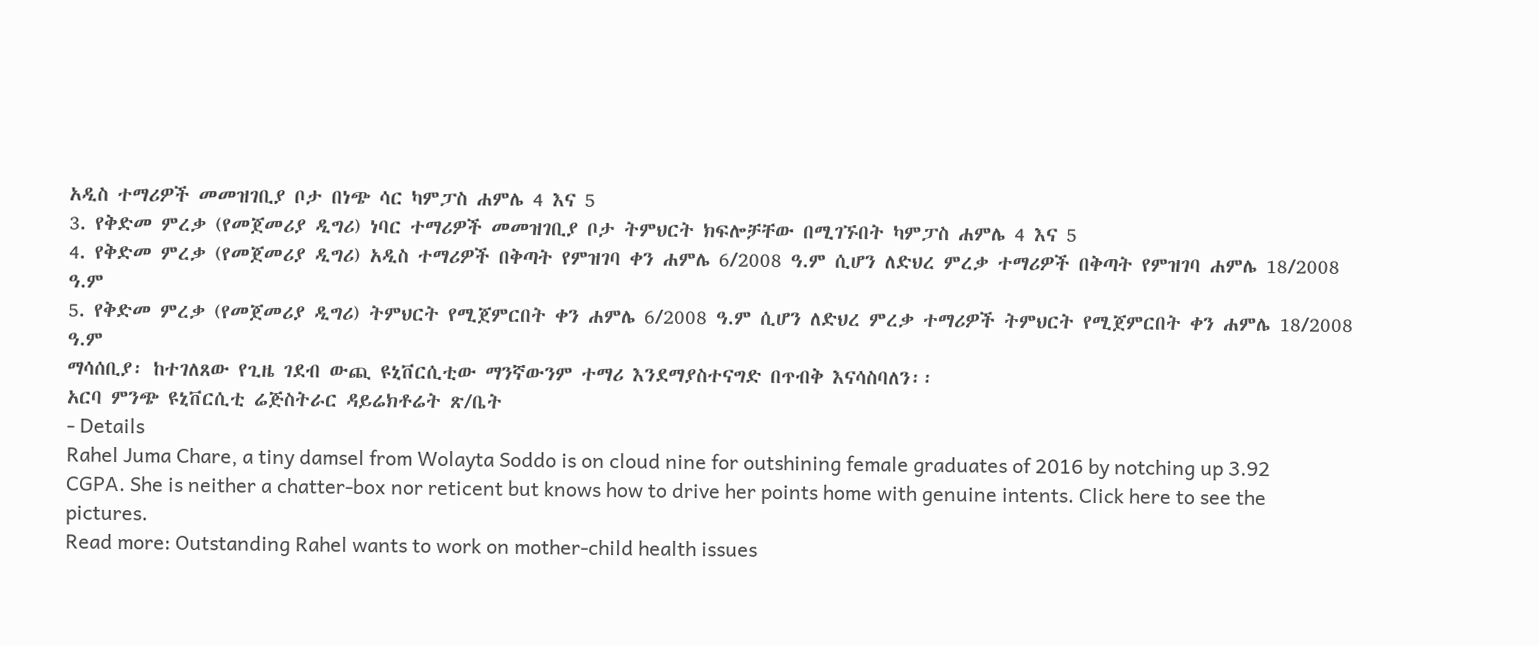አዲስ ተማሪዎች መመዝገቢያ ቦታ በነጭ ሳር ካምፓስ ሐምሌ 4 እና 5
3. የቅድመ ምረቃ (የመጀመሪያ ዲግሪ) ነባር ተማሪዎች መመዝገቢያ ቦታ ትምህርት ክፍሎቻቸው በሚገኙበት ካምፓስ ሐምሌ 4 እና 5
4. የቅድመ ምረቃ (የመጀመሪያ ዲግሪ) አዲስ ተማሪዎች በቅጣት የምዝገባ ቀን ሐምሌ 6/2008 ዓ.ም ሲሆን ለድህረ ምረቃ ተማሪዎች በቅጣት የምዝገባ ሐምሌ 18/2008 ዓ.ም
5. የቅድመ ምረቃ (የመጀመሪያ ዲግሪ) ትምህርት የሚጀምርበት ቀን ሐምሌ 6/2008 ዓ.ም ሲሆን ለድህረ ምረቃ ተማሪዎች ትምህርት የሚጀምርበት ቀን ሐምሌ 18/2008 ዓ.ም
ማሳሰቢያ፡ ከተገለጸው የጊዜ ገደብ ውጪ ዩኒቨርሲቲው ማንኛውንም ተማሪ እንደማያስተናግድ በጥብቅ እናሳስባለን፡፡
አርባ ምንጭ ዩኒቨርሲቲ ሬጅስትራር ዳይሬክቶሬት ጽ/ቤት
- Details
Rahel Juma Chare, a tiny damsel from Wolayta Soddo is on cloud nine for outshining female graduates of 2016 by notching up 3.92 CGPA. She is neither a chatter-box nor reticent but knows how to drive her points home with genuine intents. Click here to see the pictures.
Read more: Outstanding Rahel wants to work on mother-child health issues